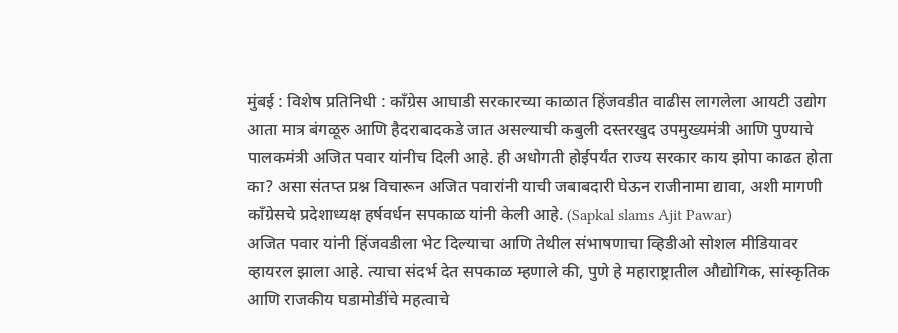मुंबई : विशेष प्रतिनिधी : काँग्रेस आघाडी सरकारच्या काळात हिंजवडीत वाढीस लागलेला आयटी उद्योग आता मात्र बंगळूरु आणि हैदराबादकडे जात असल्याची कबुली दस्तरखुद उपमुख्यमंत्री आणि पुण्याचे पालकमंत्री अजित पवार यांनीच दिली आहे. ही अधोगती होईपर्यंत राज्य सरकार काय झोपा काढत होता का? असा संतप्त प्रश्न विचारून अजित पवारांनी याची जबाबदारी घेऊन राजीनामा द्यावा, अशी मागणी काँग्रेसचे प्रदेशाध्यक्ष हर्षवर्धन सपकाळ यांनी केली आहे. (Sapkal slams Ajit Pawar)
अजित पवार यांनी हिंजवडीला भेट दिल्याचा आणि तेथील संभाषणाचा व्हिडीओ सोशल मीडियावर व्हायरल झाला आहे. त्याचा संदर्भ देत सपकाळ म्हणाले की, पुणे हे महाराष्ट्रातील औद्योगिक, सांस्कृतिक आणि राजकीय घडामोडींचे महत्वाचे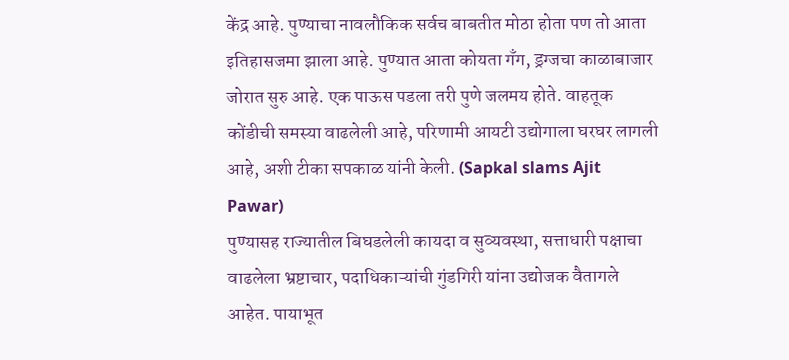केंद्र आहे. पुण्याचा नावलौकिक सर्वच बाबतीत मोठा होता पण तो आता इतिहासजमा झाला आहे. पुण्यात आता कोयता गँग, ड्रग्जचा काळाबाजार जोरात सुरु आहे. एक पाऊस पडला तरी पुणे जलमय होते. वाहतूक कोंडीची समस्या वाढलेली आहे, परिणामी आयटी उद्योगाला घरघर लागली आहे, अशी टीका सपकाळ यांनी केली. (Sapkal slams Ajit Pawar)
पुण्यासह राज्यातील बिघडलेली कायदा व सुव्यवस्था, सत्ताधारी पक्षाचा वाढलेला भ्रष्टाचार, पदाधिकाऱ्यांची गुंडगिरी यांना उद्योजक वैतागले आहेत. पायाभूत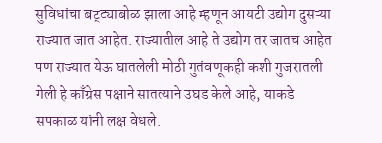सुविधांचा बट्ट्याबोळ झाला आहे म्हणून आयटी उद्योग दुसऱ्या राज्यात जात आहेत. राज्यातील आहे ते उद्योग तर जातच आहेत पण राज्यात येऊ घातलेली मोठी गुतंवणूकही कशी गुजरातली गेली हे काँग्रेस पक्षाने सातत्याने उघड केले आहे, याकडे सपकाळ यांनी लक्ष वेधले.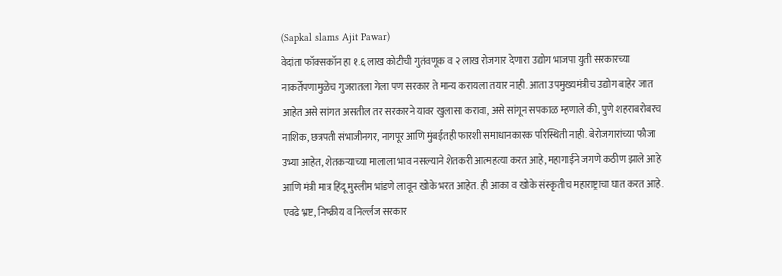(Sapkal slams Ajit Pawar)
वेदांता फॉक्सकॉन हा १.६ लाख कोटीची गुतंवणूक व २ लाख रोजगार देणारा उद्योग भाजपा युती सरकारच्या नाकर्तेपणामुळेच गुजरातला गेला पण सरकार ते मान्य करायला तयार नाही. आता उपमुख्यमंत्रीच उद्योग बाहेर जात आहेत असे सांगत असतील तर सरकारने यावर खुलासा करावा, असे सांगून सपकाळ म्हणाले की, पुणे शहराबरोबरच नाशिक, छत्रपती संभाजीनगर, नागपूर आणि मुंबईतही फारशी समाधानकारक परिस्थिती नाही. बेरोजगारांच्या फौजा उभ्या आहेत, शेतकऱ्याच्या मालाला भाव नसल्याने शेतकरी आत्महत्या करत आहे, महागाईने जगणे कठीण झाले आहे आणि मंत्री मात्र हिंदू मुस्लीम भांडणे लावून खोके भरत आहेत. ही आका व खोके संस्कृतीच महाराष्ट्राचा घात करत आहे. एवढे भ्रष्ट, निष्क्रीय व निर्ल्लज सरकार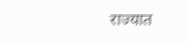राज्यात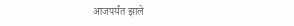आजपर्यंत झाले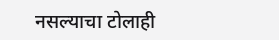नसल्याचा टोलाही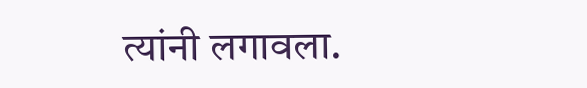त्यांनी लगावला.